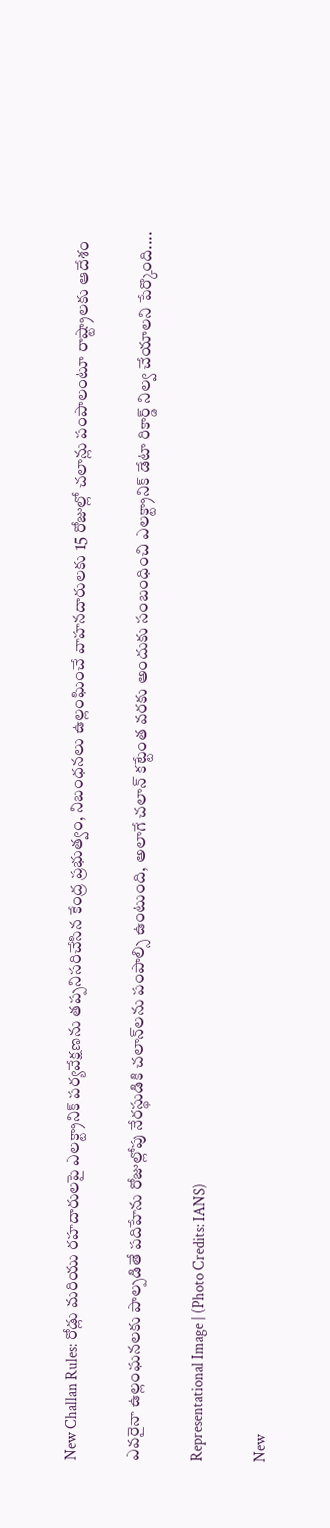New Challan Rules: రోడ్లు మరియు రహదారులపై ఎలక్ట్రానిక్ పర్యవేక్షణను తప్పనిసరిచేసిన కేంద్ర ప్రభుత్వం, నిబంధనలు ఉల్లంఘించే వాహనదారులకు 15 రోజుల్లో చలాన్లు పంపాలంటూ రాష్ట్రాలకు ఆదేశం

ఎవరైనా ఉల్లంఘనలకు పాల్పడితే పదిహేను రోజుల్లోపు నేరస్థుడికి చలాన్‌లను పంపాల్సి ఉంటుంది, అలాగే చలాన్ కట్టేంత వరకు అందుకు సంబంధించి ఎలక్ట్రానిక్ డేటా రికార్డ్ నిల్వ చేయాలని పేర్కొంది....

Representational Image | (Photo Credits: IANS)

New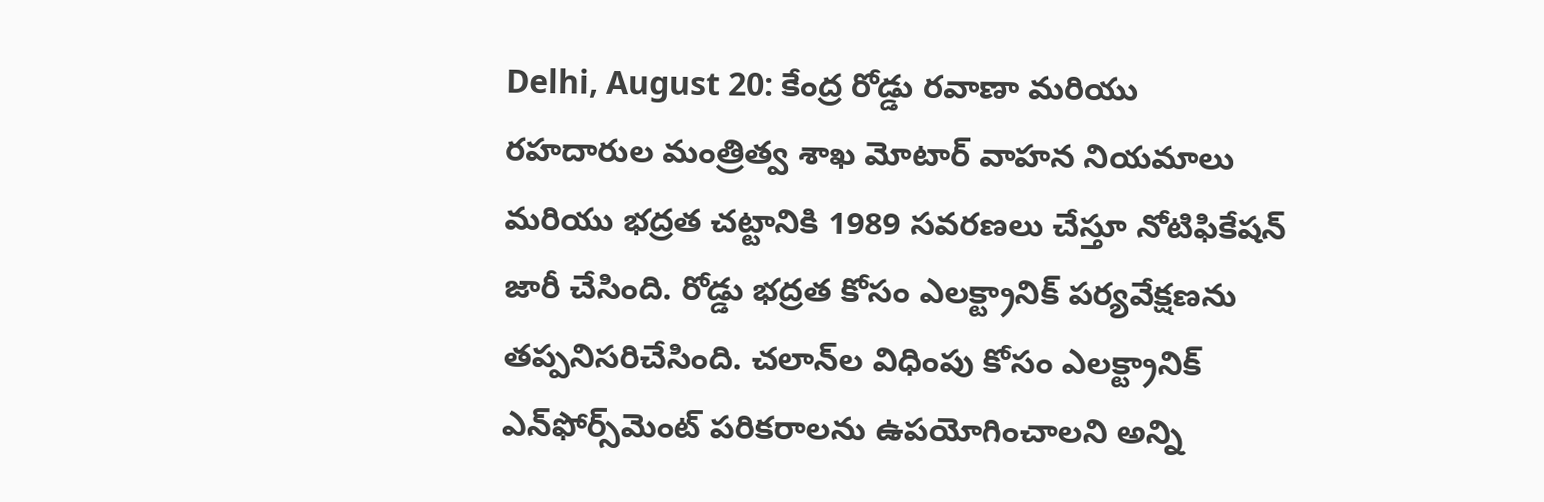Delhi, August 20: కేంద్ర రోడ్డు రవాణా మరియు రహదారుల మంత్రిత్వ శాఖ మోటార్ వాహన నియమాలు మరియు భద్రత చట్టానికి 1989 సవరణలు చేస్తూ నోటిఫికేషన్ జారీ చేసింది. రోడ్డు భద్రత కోసం ఎలక్ట్రానిక్ పర్యవేక్షణను తప్పనిసరిచేసింది. చలాన్‌ల విధింపు కోసం ఎలక్ట్రానిక్ ఎన్‌ఫోర్స్‌మెంట్ పరికరాలను ఉపయోగించాలని అన్ని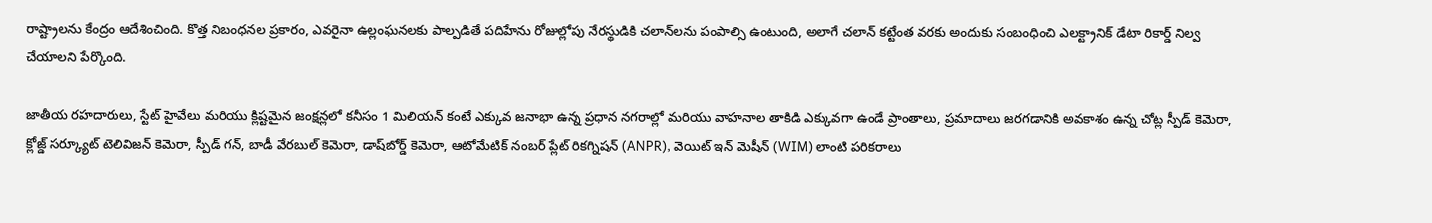రాష్ట్రాలను కేంద్రం ఆదేశించింది. కొత్త నిబంధనల ప్రకారం, ఎవరైనా ఉల్లంఘనలకు పాల్పడితే పదిహేను రోజుల్లోపు నేరస్థుడికి చలాన్‌లను పంపాల్సి ఉంటుంది, అలాగే చలాన్ కట్టేంత వరకు అందుకు సంబంధించి ఎలక్ట్రానిక్ డేటా రికార్డ్ నిల్వ చేయాలని పేర్కొంది.

జాతీయ రహదారులు, స్టేట్ హైవేలు మరియు క్లిష్టమైన జంక్షన్లలో కనీసం 1 మిలియన్ కంటే ఎక్కువ జనాభా ఉన్న ప్రధాన నగరాల్లో మరియు వాహనాల తాకిడి ఎక్కువగా ఉండే ప్రాంతాలు, ప్రమాదాలు జరగడానికి అవకాశం ఉన్న చోట్ల స్పీడ్ కెమెరా, క్లోజ్డ్ సర్క్యూట్ టెలివిజన్ కెమెరా, స్పీడ్ గన్, బాడీ వేరబుల్ కెమెరా, డాష్‌బోర్డ్ కెమెరా, ఆటోమేటిక్ నంబర్ ప్లేట్ రికగ్నిషన్ (ANPR), వెయిట్ ఇన్ మెషీన్ (WIM) లాంటి పరికరాలు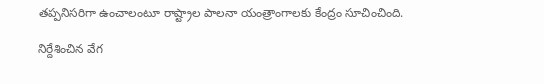తప్పనిసరిగా ఉంచాలంటూ రాష్ట్రాల పాలనా యంత్రాంగాలకు కేంద్రం సూచించింది.

నిర్దేశించిన వేగ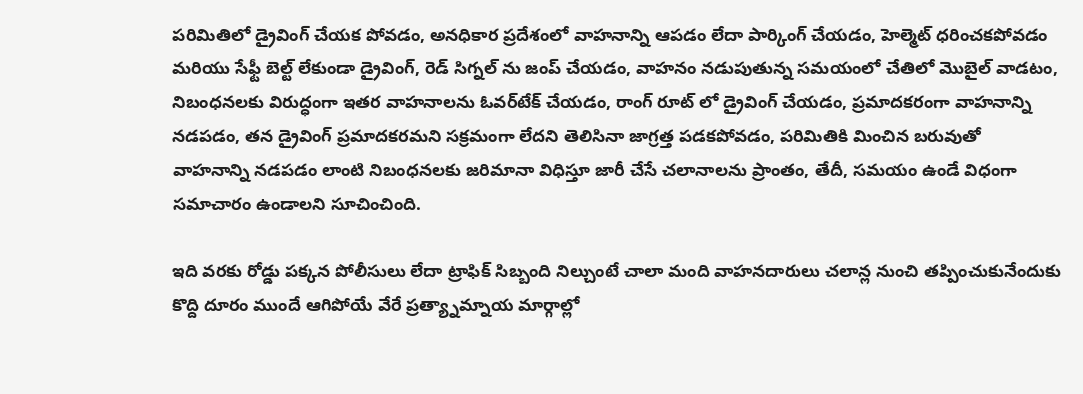పరిమితిలో డ్రైవింగ్ చేయక పోవడం, అనధికార ప్రదేశంలో వాహనాన్ని ఆపడం లేదా పార్కింగ్ చేయడం, హెల్మెట్ ధరించకపోవడం మరియు సేఫ్టీ బెల్ట్ లేకుండా డ్రైవింగ్, రెడ్ సిగ్నల్ ను జంప్ చేయడం, వాహనం నడుపుతున్న సమయంలో చేతిలో మొబైల్ వాడటం, నిబంధనలకు విరుద్ధంగా ఇతర వాహనాలను ఓవర్‌టేక్ చేయడం, రాంగ్ రూట్ లో డ్రైవింగ్ చేయడం, ప్రమాదకరంగా వాహనాన్ని నడపడం, తన డ్రైవింగ్ ప్రమాదకరమని సక్రమంగా లేదని తెలిసినా జాగ్రత్త పడకపోవడం, పరిమితికి మించిన బరువుతో  వాహనాన్ని నడపడం లాంటి నిబంధనలకు జరిమానా విధిస్తూ జారీ చేసే చలానాలను ప్రాంతం, తేదీ, సమయం ఉండే విధంగా సమాచారం ఉండాలని సూచించింది.

ఇది వరకు రోడ్డు పక్కన పోలీసులు లేదా ట్రాఫిక్ సిబ్బంది నిల్చుంటే చాలా మంది వాహనదారులు చలాన్ల నుంచి తప్పించుకునేందుకు కొద్ది దూరం ముందే ఆగిపోయే వేరే ప్రత్య్నామ్నాయ మార్గాల్లో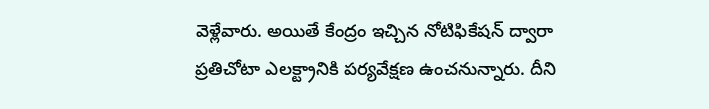వెళ్లేవారు. అయితే కేంద్రం ఇచ్చిన నోటిఫికేషన్ ద్వారా ప్రతిచోటా ఎలక్ట్రానికి పర్యవేక్షణ ఉంచనున్నారు. దీని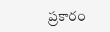ప్రకారం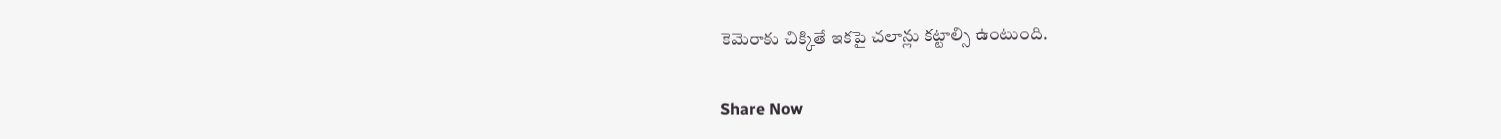కెమెరాకు చిక్కితే ఇకపై చలాన్లు కట్టాల్సి ఉంటుంది.

Share Now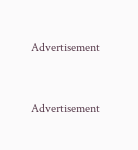Advertisement


Advertisement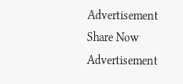Advertisement
Share Now
Advertisement